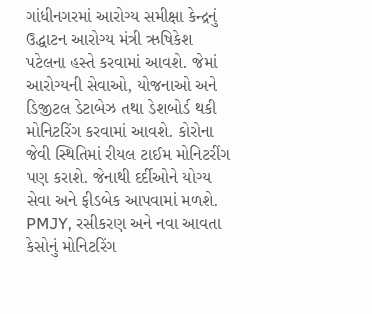ગાંધીનગરમાં આરોગ્ય સમીક્ષા કેન્દ્રનું ઉદ્ધાટન આરોગ્ય મંત્રી ઋષિકેશ પટેલના હસ્તે કરવામાં આવશે. જેમાં આરોગ્યની સેવાઓ, યોજનાઓ અને ડિજીટલ ડેટાબેઝ તથા ડેશબોર્ડ થકી મોનિટરિંગ કરવામાં આવશે. કોરોના જેવી સ્થિતિમાં રીયલ ટાઈમ મોનિટરીંગ પણ કરાશે. જેનાથી દર્દીઓને યોગ્ય સેવા અને ફીડબેક આપવામાં મળશે. PMJY, રસીકરણ અને નવા આવતા કેસોનું મોનિટરિંગ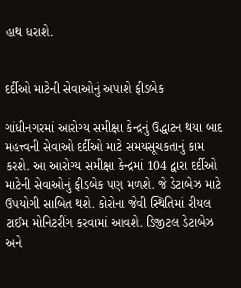હાથ ધરાશે.


દર્દીઓ માટેની સેવાઓનું અપાશે ફીડબેક

ગાંધીનગરમાં આરોગ્ય સમીક્ષા કેન્દ્રનું ઉદ્ધાટન થયા બાદ મહત્ત્વની સેવાઓ દર્દીઓ માટે સમયસૂચકતાનું કામ કરશે. આ આરોગ્ય સમીક્ષા કેન્દ્રમાં 104 દ્વારા દર્દીઓ માટેની સેવાઓનું ફીડબેક પણ મળશે. જે ડેટાબેઝ માટે ઉપયોગી સાબિત થશે. કોરોના જેવી સ્થિતિમાં રીયલ ટાઈમ મોનિટરીંગ કરવામાં આવશે. ડિજીટલ ડેટાબેઝ અને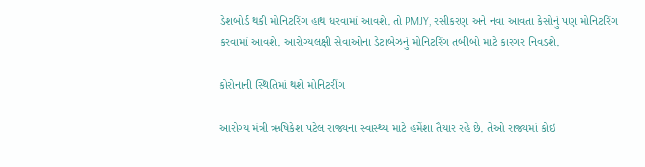ડેશબોર્ડ થકી મોનિટરિંગ હાથ ધરવામાં આવશે. તો PMJY, રસીકરણ અને નવા આવતા કેસોનું પણ મોનિટરિંગ કરવામાં આવશે. આરોગ્યલક્ષી સેવાઓના ડેટાબેઝનું મોનિટરિંગ તબીબો માટે કારગર નિવડશે.

કોરોનાની સ્થિતિમાં થશે મોનિટરીંગ

આરોગ્ય મંત્રી ઋષિકેશ પટેલ રાજ્યના સ્વાસ્થ્ય માટે હમેંશા તૈયાર રહે છે. તેઓ રાજ્યમાં કોઇ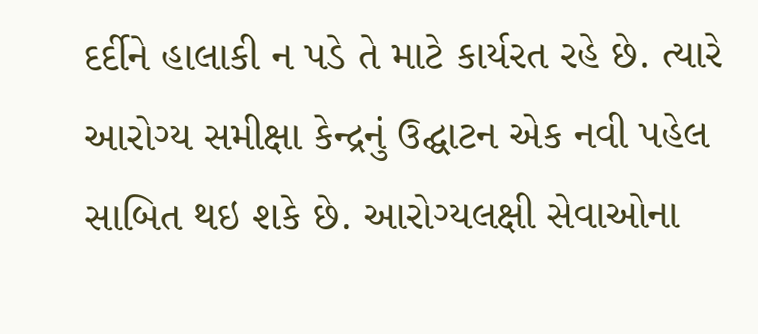દર્દીને હાલાકી ન પડે તે માટે કાર્યરત રહે છે. ત્યારે આરોગ્ય સમીક્ષા કેન્દ્રનું ઉદ્ઘાટન એક નવી પહેલ સાબિત થઇ શકે છે. આરોગ્યલક્ષી સેવાઓના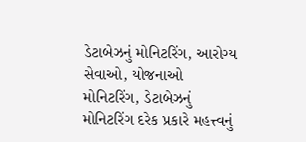ડેટાબેઝનું મોનિટરિંગ, આરોગ્ય સેવાઓ, યોજનાઓ મોનિટરિંગ, ડેટાબેઝનું મોનિટરિંગ દરેક પ્રકારે મહત્ત્વનું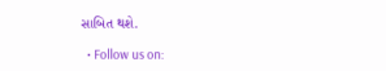સાબિત થશે.

  • Follow us on: